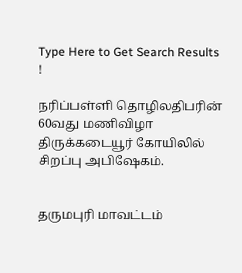Type Here to Get Search Results !

நரிப்பள்ளி தொழிலதிபரின் 60வது மணிவிழா திருக்கடையூர் கோயிலில் சிறப்பு அபிஷேகம்.


தருமபுரி மாவட்டம்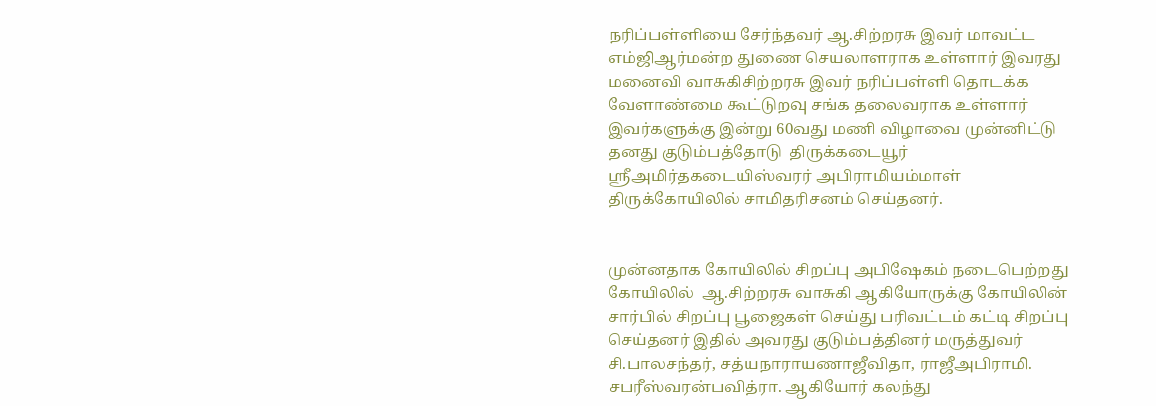நரிப்பள்ளியை சேர்ந்தவர் ஆ.சிற்றரசு இவர் மாவட்ட எம்ஜிஆர்மன்ற துணை செயலாளராக உள்ளார் இவரது மனைவி வாசுகிசிற்றரசு இவர் நரிப்பள்ளி தொடக்க வேளாண்மை கூட்டுறவு சங்க தலைவராக உள்ளார் இவர்களுக்கு இன்று 60வது மணி விழாவை முன்னிட்டு தனது குடும்பத்தோடு  திருக்கடையூர் ஸ்ரீஅமிர்தகடையிஸ்வரர் அபிராமியம்மாள் திருக்கோயிலில் சாமிதரிசனம் செய்தனர்.


முன்னதாக கோயிலில் சிறப்பு அபிஷேகம் நடைபெற்றது கோயிலில்  ஆ.சிற்றரசு வாசுகி ஆகியோருக்கு கோயிலின் சார்பில் சிறப்பு பூஜைகள் செய்து பரிவட்டம் கட்டி சிறப்பு செய்தனர் இதில் அவரது குடும்பத்தினர் மருத்துவர் சி.பாலசந்தர், சத்யநாராயணாஜீவிதா, ராஜீஅபிராமி. சபரீஸ்வரன்பவித்ரா. ஆகியோர் கலந்து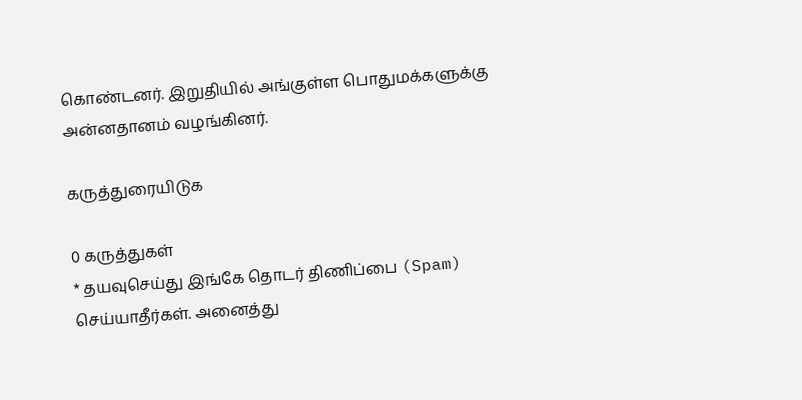கொண்டனர். இறுதியில் அங்குள்ள பொதுமக்களுக்கு அன்னதானம் வழங்கினர்.

கருத்துரையிடுக

0 கருத்துகள்
* தயவுசெய்து இங்கே தொடர் திணிப்பை (Spam) செய்யாதீர்கள். அனைத்து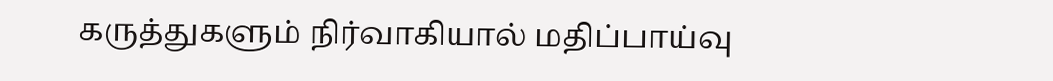கருத்துகளும் நிர்வாகியால் மதிப்பாய்வு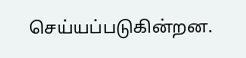செய்யப்படுகின்றன.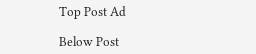Top Post Ad

Below Post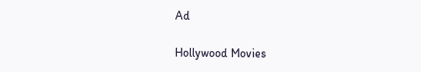Ad

Hollywood Movies